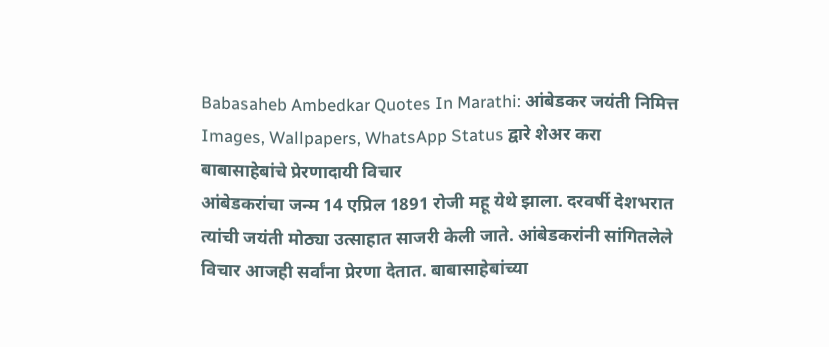Babasaheb Ambedkar Quotes In Marathi: आंबेडकर जयंती निमित्त Images, Wallpapers, WhatsApp Status द्वारे शेअर करा बाबासाहेबांचे प्रेरणादायी विचार
आंबेडकरांचा जन्म 14 एप्रिल 1891 रोजी महू येथे झाला. दरवर्षी देशभरात त्यांची जयंती मोठ्या उत्साहात साजरी केली जाते. आंबेडकरांनी सांगितलेले विचार आजही सर्वांना प्रेरणा देतात. बाबासाहेबांच्या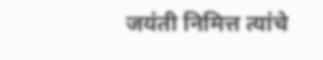जयंती निमित्त त्यांचे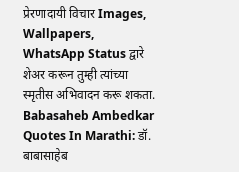प्रेरणादायी विचार Images, Wallpapers, WhatsApp Status द्वारे शेअर करून तुम्ही त्यांच्या स्मृतीस अभिवादन करू शकता.
Babasaheb Ambedkar Quotes In Marathi: डॉ. बाबासाहेब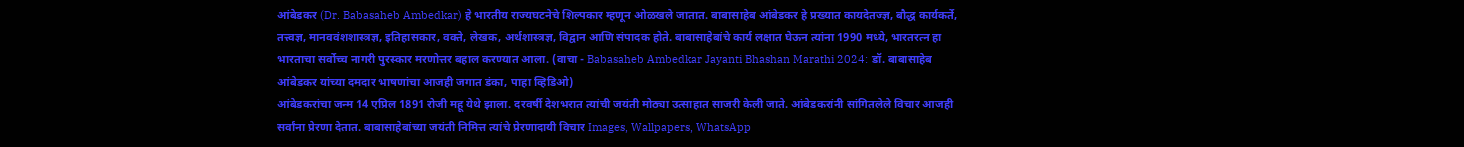आंबेडकर (Dr. Babasaheb Ambedkar) हे भारतीय राज्यघटनेचे शिल्पकार म्हणून ओळखले जातात. बाबासाहेब आंबेडकर हे प्रख्यात कायदेतज्ज्ञ, बौद्ध कार्यकर्ते, तत्त्वज्ञ, मानववंशशास्त्रज्ञ, इतिहासकार, वक्ते, लेखक, अर्थशास्त्रज्ञ, विद्वान आणि संपादक होते. बाबासाहेबांचे कार्य लक्षात घेऊन त्यांना 1990 मध्ये, भारतरत्न हा भारताचा सर्वोच्च नागरी पुरस्कार मरणोत्तर बहाल करण्यात आला. (वाचा - Babasaheb Ambedkar Jayanti Bhashan Marathi 2024: डॉ. बाबासाहेब आंबेडकर यांच्या दमदार भाषणांचा आजही जगात डंका, पाहा व्हिडिओ)
आंबेडकरांचा जन्म 14 एप्रिल 1891 रोजी महू येथे झाला. दरवर्षी देशभरात त्यांची जयंती मोठ्या उत्साहात साजरी केली जाते. आंबेडकरांनी सांगितलेले विचार आजही सर्वांना प्रेरणा देतात. बाबासाहेबांच्या जयंती निमित्त त्यांचे प्रेरणादायी विचार Images, Wallpapers, WhatsApp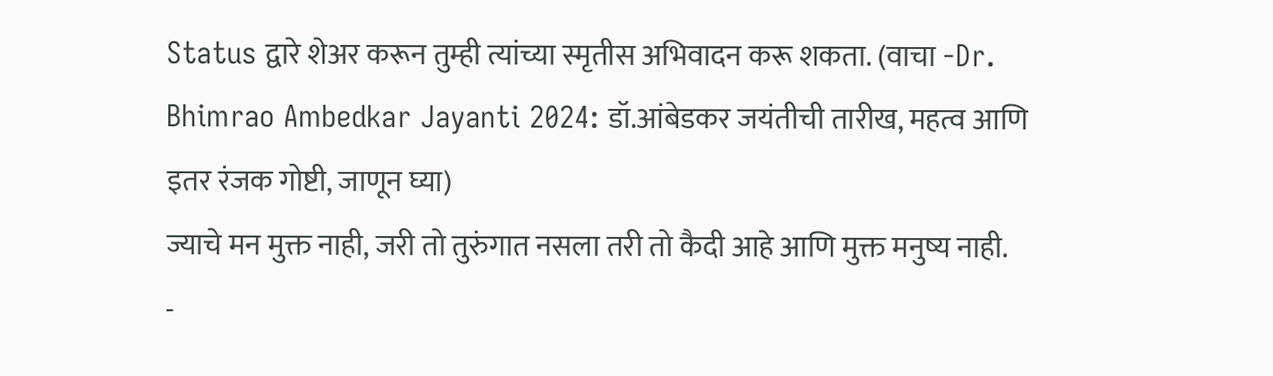Status द्वारे शेअर करून तुम्ही त्यांच्या स्मृतीस अभिवादन करू शकता. (वाचा -Dr. Bhimrao Ambedkar Jayanti 2024: डॉ.आंबेडकर जयंतीची तारीख, महत्व आणि इतर रंजक गोष्टी, जाणून घ्या)
ज्याचे मन मुक्त नाही, जरी तो तुरुंगात नसला तरी तो कैदी आहे आणि मुक्त मनुष्य नाही.
-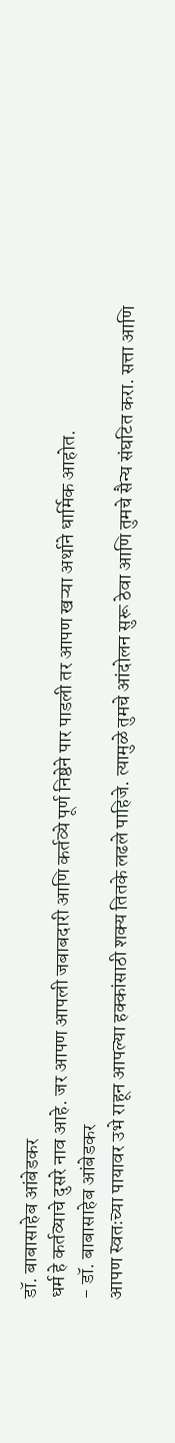डॉ. बाबासाहेब आंबेडकर
धर्म हे कर्तव्याचे दुसरे नाव आहे. जर आपण आपली जबाबदारी आणि कर्तव्ये पूर्ण निष्ठेने पार पाडली तर आपण खऱ्या अर्थाने धार्मिक आहोत.
- डॉ. बाबासाहेब आंबेडकर
आपण स्वतःच्या पायावर उभे राहून आपल्या हक्कांसाठी शक्य तितके लढले पाहिजे. त्यामुळे तुमचे आंदोलन सुरू ठेवा आणि तुमचे सैन्य संघटित करा. सत्ता आणि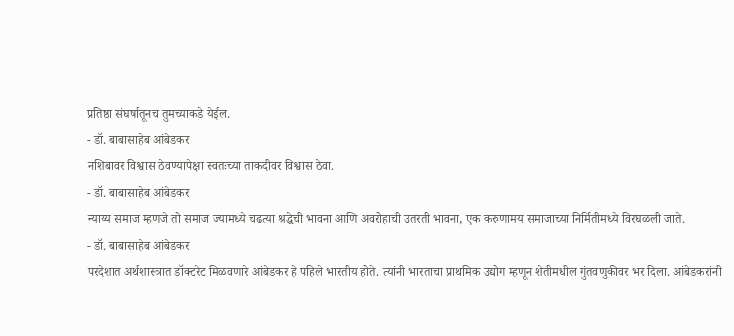प्रतिष्ठा संघर्षातूनच तुमच्याकडे येईल.
- डॉ. बाबासाहेब आंबेडकर
नशिबावर विश्वास ठेवण्यापेक्षा स्वतःच्या ताकदीवर विश्वास ठेवा.
- डॉ. बाबासाहेब आंबेडकर
न्याय्य समाज म्हणजे तो समाज ज्यामध्ये चढत्या श्रद्धेची भावना आणि अवरोहाची उतरती भावना, एक करुणामय समाजाच्या निर्मितीमध्ये विरघळली जाते.
- डॉ. बाबासाहेब आंबेडकर
परदेशात अर्थशास्त्रात डॉक्टरेट मिळवणारे आंबेडकर हे पहिले भारतीय होते. त्यांनी भारताचा प्राथमिक उद्योग म्हणून शेतीमधील गुंतवणुकीवर भर दिला. आंबेडकरांनी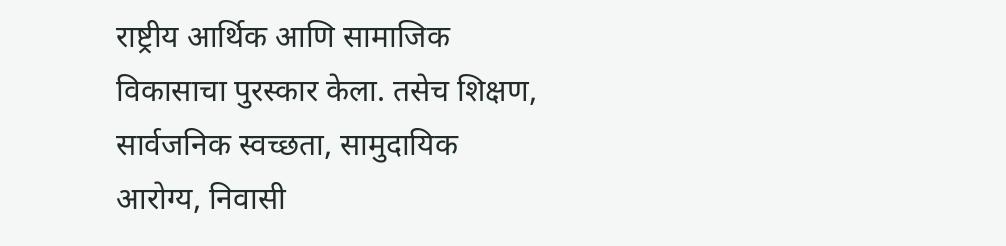राष्ट्रीय आर्थिक आणि सामाजिक विकासाचा पुरस्कार केला. तसेच शिक्षण, सार्वजनिक स्वच्छता, सामुदायिक आरोग्य, निवासी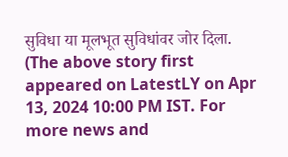सुविधा या मूलभूत सुविधांवर जोर दिला.
(The above story first appeared on LatestLY on Apr 13, 2024 10:00 PM IST. For more news and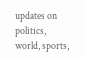updates on politics, world, sports,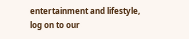entertainment and lifestyle, log on to our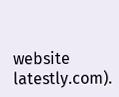website latestly.com).